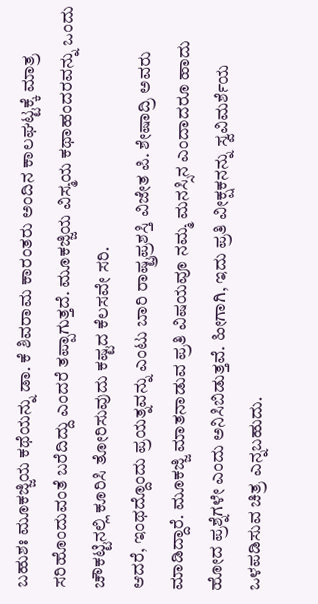ಬಹುಶಃ ಮೂಕಜ್ಜಿಯ ಕಥೆಯನ್ನು ಡಾ. ಕೆ ಶಿವರಾಮ ಕಾರಂತರು ಅಂದಿನ ಕಾಲಘಟ್ಟಕ್ಕೆ ಮಾತ್ರ ಸರಿಹೊಂದುವಂತೆ ಬರೆದಿದ್ದು ಎಂದರೆ ತಪ್ಪಾಗುತ್ತದೆ. ಮೂಕಜ್ಜಿಯ ವಿಸ್ಮಯ ಕಥಾಹಂದರವನ್ನು ಒಂದು ಚೌಕಟ್ಟಿನಲ್ಲಿ ಕೂರಿಸಿ ತೋರಿಸುವುದು ಕಷ್ಟದ ಕೆಲಸವೇ ಸರಿ.
ಆದರೆ, ಇಂಥದ್ದೊಂದು ಪ್ರಯತ್ನವನ್ನು ಎಂಟು ಬಾರಿ ರಾಷ್ಟ್ರಪ್ರಶಸ್ತಿ ವಿಜೇತ ಪಿ. ಶೇಷಾದ್ರಿ ಅವರು ಮಾಡಿದ್ದಾರೆ. ಮೂಕಜ್ಜಿ ಮಾತನಾಡುವ ಪ್ರತಿ ವಿಷಯವೂ ನಮ್ಮ ಮನಸ್ಸಿನ ಎಂದಾದರೂ ಹಾದು ಹೋದ ಪ್ರಶ್ನೆಗಳೇ ಎಂದು ಅನಿಸಿಬಿಡುತ್ತವೆ. ಹೀಗಾಗಿ, ಇದು ಪ್ರತಿ ವೀಕ್ಷಕನನ್ನು ಸ್ವವಿಮರ್ಶೆಯ ಒಳಪಡಿಸುವ ಚಿತ್ರ ಎನ್ನಬಹುದು.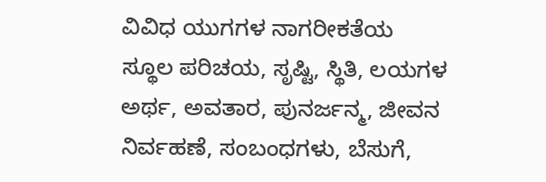ವಿವಿಧ ಯುಗಗಳ ನಾಗರೀಕತೆಯ ಸ್ಥೂಲ ಪರಿಚಯ, ಸೃಷ್ಟಿ, ಸ್ಥಿತಿ, ಲಯಗಳ ಅರ್ಥ, ಅವತಾರ, ಪುನರ್ಜನ್ಮ, ಜೀವನ ನಿರ್ವಹಣೆ, ಸಂಬಂಧಗಳು, ಬೆಸುಗೆ,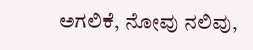ಅಗಲಿಕೆ, ನೋವು ನಲಿವು,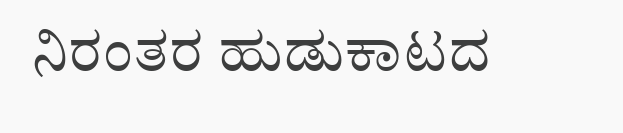ನಿರಂತರ ಹುಡುಕಾಟದ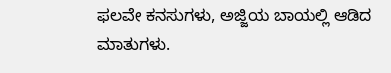ಫಲವೇ ಕನಸುಗಳು, ಅಜ್ಜಿಯ ಬಾಯಲ್ಲಿ ಆಡಿದ ಮಾತುಗಳು.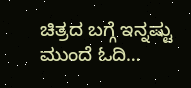ಚಿತ್ರದ ಬಗ್ಗೆ ಇನ್ನಷ್ಟು ಮುಂದೆ ಓದಿ…